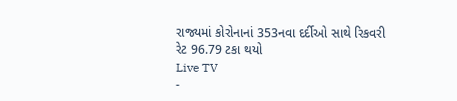રાજ્યમાં કોરોનાનાં 353નવા દર્દીઓ સાથે રિકવરી રેટ 96.79 ટકા થયો
Live TV
-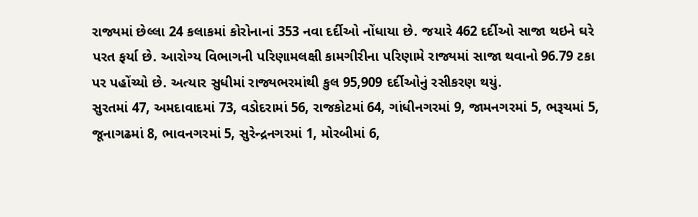રાજ્યમાં છેલ્લા 24 કલાકમાં કોરોનાનાં 353 નવા દર્દીઓ નોંધાયા છે. જયારે 462 દર્દીઓ સાજા થઇને ઘરે પરત ફર્યા છે. આરોગ્ય વિભાગની પરિણામલક્ષી કામગીરીના પરિણામે રાજ્યમાં સાજા થવાનો 96.79 ટકા પર પહોંચ્યો છે. અત્યાર સુધીમાં રાજ્યભરમાંથી કુલ 95,909 દર્દીઓનું રસીકરણ થયું.
સુરતમાં 47, અમદાવાદમાં 73, વડોદરામાં 56, રાજકોટમાં 64, ગાંધીનગરમાં 9, જામનગરમાં 5, ભરૂચમાં 5, જૂનાગઢમાં 8, ભાવનગરમાં 5, સુરેન્દ્રનગરમાં 1, મોરબીમાં 6,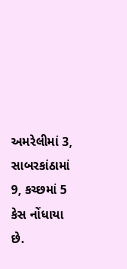અમરેલીમાં 3, સાબરકાંઠામાં 9, કચ્છમાં 5 કેસ નોંધાયા છે.